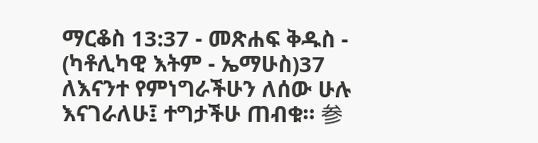ማርቆስ 13:37 - መጽሐፍ ቅዱስ - (ካቶሊካዊ እትም - ኤማሁስ)37 ለእናንተ የምነግራችሁን ለሰው ሁሉ እናገራለሁ፤ ተግታችሁ ጠብቁ። 参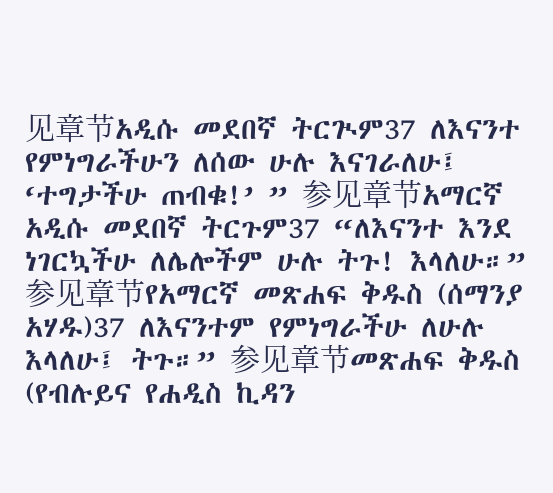见章节አዲሱ መደበኛ ትርጒም37 ለእናንተ የምነግራችሁን ለሰው ሁሉ እናገራለሁ፤ ‘ተግታችሁ ጠብቁ!’ ” 参见章节አማርኛ አዲሱ መደበኛ ትርጉም37 “ለእናንተ እንደ ነገርኳችሁ ለሌሎችም ሁሉ ትጉ! እላለሁ።” 参见章节የአማርኛ መጽሐፍ ቅዱስ (ሰማንያ አሃዱ)37 ለእናንተም የምነግራችሁ ለሁሉ እላለሁ፤ ትጉ።” 参见章节መጽሐፍ ቅዱስ (የብሉይና የሐዲስ ኪዳን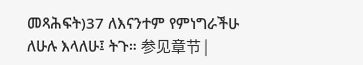መጻሕፍት)37 ለእናንተም የምነግራችሁ ለሁሉ እላለሁ፤ ትጉ። 参见章节 |